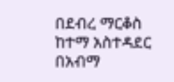በደብረ ማርቆስ ከተማ አስተዳደር በአብማ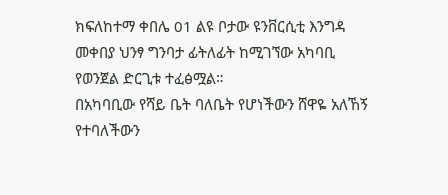ክፍለከተማ ቀበሌ 01 ልዩ ቦታው ዩንቨርሲቲ እንግዳ መቀበያ ህንፃ ግንባታ ፊትለፊት ከሚገኘው አካባቢ የወንጀል ድርጊቱ ተፈፅሟል።
በአካባቢው የሻይ ቤት ባለቤት የሆነችውን ሸዋዬ አለኸኝ የተባለችውን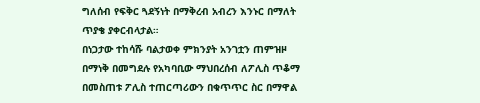ግለሰብ የፍቅር ጓደኝነት በማቅረብ አብረን እንኑር በማለት ጥያቄ ያቀርብላታል።
በነጋታው ተከሳሹ ባልታወቀ ምክንያት አንገቷን ጠምዝዞ በማነቅ በመግደሉ የአካባቢው ማህበረሰብ ለፖሊስ ጥቆማ በመስጠቱ ፖሊስ ተጠርጣሪውን በቁጥጥር ስር በማዋል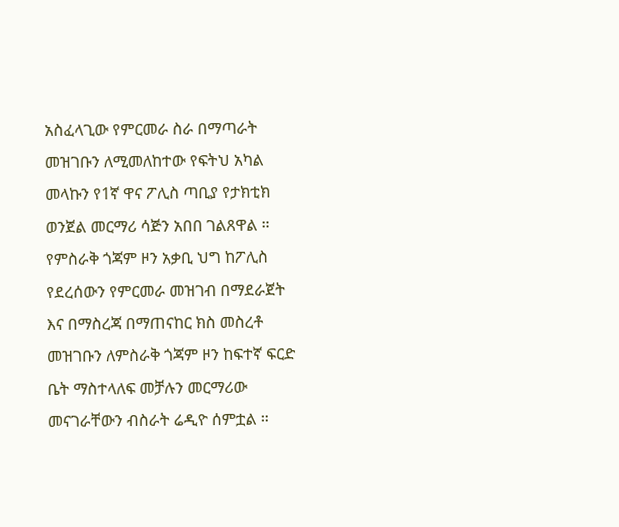አስፈላጊው የምርመራ ስራ በማጣራት መዝገቡን ለሚመለከተው የፍትህ አካል መላኩን የ1ኛ ዋና ፖሊስ ጣቢያ የታክቲክ ወንጀል መርማሪ ሳጅን አበበ ገልጸዋል ።
የምስራቅ ጎጃም ዞን አቃቢ ህግ ከፖሊስ የደረሰውን የምርመራ መዝገብ በማደራጀት እና በማስረጃ በማጠናከር ክስ መስረቶ መዝገቡን ለምስራቅ ጎጃም ዞን ከፍተኛ ፍርድ ቤት ማስተላለፍ መቻሉን መርማሪው መናገራቸውን ብስራት ሬዲዮ ሰምቷል ።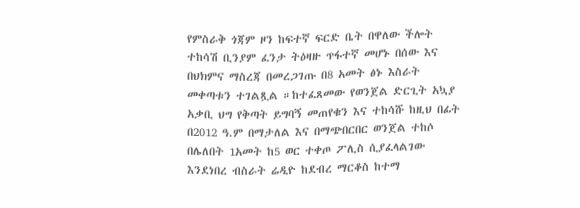የምስራቅ ጎጃም ዞን ከፍተኛ ፍርድ ቤት በዋለው ችሎት ተከሳሽ ቢንያም ፈንታ ትዕዛዙ ጥፋተኛ መሆኑ በሰው እና በህክምና ማስረጃ በመረጋገጡ በ8 አመት ፅኑ እስራት መቀጣቱን ተገልጿል ።ከተፈጸመው የወንጀል ድርጊት አኳያ አቃቢ ህግ የቅጣት ይግባኝ መጠየቁን እና ተከሳሹ ከዚህ በፊት በ2012 ዓ.ም በማታለል እና በማጭበርበር ወንጀል ተከሶ በሌለበት 1አመት ከ5 ወር ተቀጦ ፖሊስ ሲያፈላልገው እንደነበረ ብስራት ሬዲዮ ከደብረ ማርቆስ ከተማ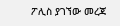ፖሊስ ያገኘው መረጃ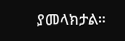ያመላክታል።